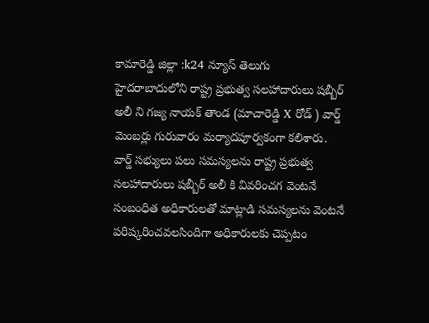కామారెడ్డి జిల్లా :k24 న్యూస్ తెలుగు
హైదరాబాదులోని రాష్ట్ర ప్రభుత్వ సలహాదారులు షబ్బీర్ అలీ ని గజ్య నాయక్ తాండ (మాచారెడ్డి X రోడ్ ) వార్డ్ మెంబర్లు గురువారం మర్యాదపూర్వకంగా కలిశారు.
వార్డ్ సభ్యులు పలు సమస్యలను రాష్ట్ర ప్రభుత్వ సలహాదారులు షబ్బీర్ అలీ కి వివరించగ వెంటనే సంబంధిత అధికారులతో మాట్లాడి సమస్యలను వెంటనే పరిష్కరించవలసిందిగా అధికారులకు చెప్పటం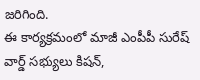జరిగింది.
ఈ కార్యక్రమంలో మాజీ ఎంపీపీ సురేష్ వార్డ్ సభ్యులు కిషన్,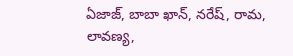ఏజాజ్, బాబా ఖాన్, నరేష్, రామ, లావణ్య,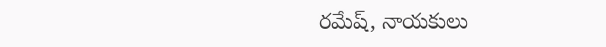రమేష్, నాయకులు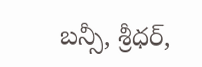బన్సీ, శ్రీధర్,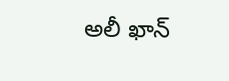అలీ ఖాన్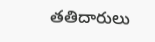తతిదారులు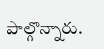పాల్గొన్నారు.